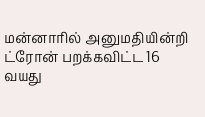மன்னாரில் அனுமதியின்றி ட்ரோன் பறக்கவிட்ட 16 வயது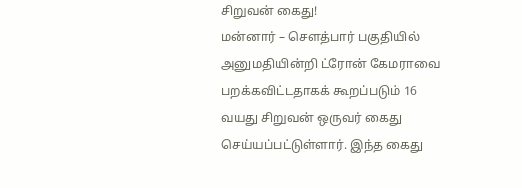சிறுவன் கைது!
மன்னார் – சௌத்பார் பகுதியில் அனுமதியின்றி ட்ரோன் கேமராவை பறக்கவிட்டதாகக் கூறப்படும் 16 வயது சிறுவன் ஒருவர் கைது செய்யப்பட்டுள்ளார். இந்த கைது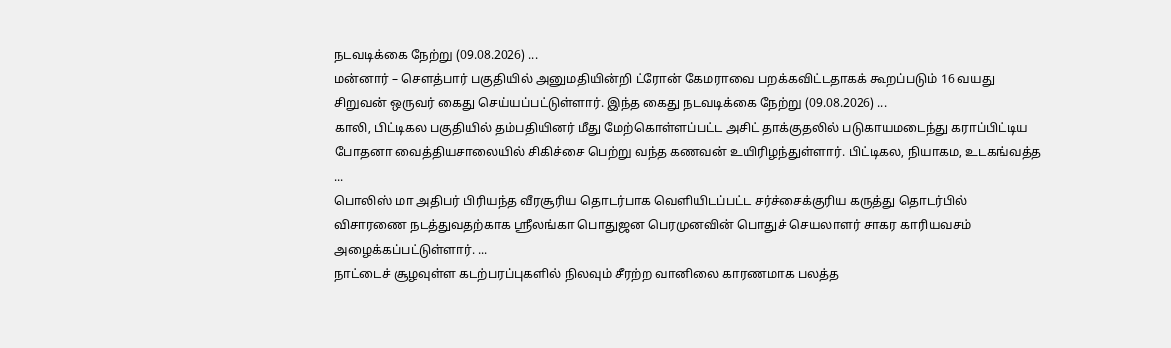நடவடிக்கை நேற்று (09.08.2026) ...
மன்னார் – சௌத்பார் பகுதியில் அனுமதியின்றி ட்ரோன் கேமராவை பறக்கவிட்டதாகக் கூறப்படும் 16 வயது சிறுவன் ஒருவர் கைது செய்யப்பட்டுள்ளார். இந்த கைது நடவடிக்கை நேற்று (09.08.2026) ...
காலி, பிட்டிகல பகுதியில் தம்பதியினர் மீது மேற்கொள்ளப்பட்ட அசிட் தாக்குதலில் படுகாயமடைந்து கராப்பிட்டிய போதனா வைத்தியசாலையில் சிகிச்சை பெற்று வந்த கணவன் உயிரிழந்துள்ளார். பிட்டிகல, நியாகம, உடகங்வத்த ...
பொலிஸ் மா அதிபர் பிரியந்த வீரசூரிய தொடர்பாக வெளியிடப்பட்ட சர்ச்சைக்குரிய கருத்து தொடர்பில் விசாரணை நடத்துவதற்காக ஸ்ரீலங்கா பொதுஜன பெரமுனவின் பொதுச் செயலாளர் சாகர காரியவசம் அழைக்கப்பட்டுள்ளார். ...
நாட்டைச் சூழவுள்ள கடற்பரப்புகளில் நிலவும் சீரற்ற வானிலை காரணமாக பலத்த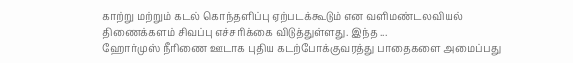காற்று மற்றும் கடல் கொந்தளிப்பு ஏற்படக்கூடும் என வளிமண்டலவியல் திணைக்களம் சிவப்பு எச்சரிக்கை விடுத்துள்ளது. இந்த ...
ஹோர்முஸ் நீரிணை ஊடாக புதிய கடற்போக்குவரத்து பாதைகளை அமைப்பது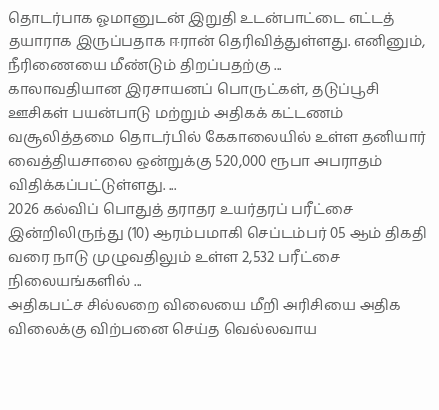தொடர்பாக ஓமானுடன் இறுதி உடன்பாட்டை எட்டத் தயாராக இருப்பதாக ஈரான் தெரிவித்துள்ளது. எனினும், நீரிணையை மீண்டும் திறப்பதற்கு ...
காலாவதியான இரசாயனப் பொருட்கள், தடுப்பூசி ஊசிகள் பயன்பாடு மற்றும் அதிகக் கட்டணம் வசூலித்தமை தொடர்பில் கேகாலையில் உள்ள தனியார் வைத்தியசாலை ஒன்றுக்கு 520,000 ரூபா அபராதம் விதிக்கப்பட்டுள்ளது. ...
2026 கல்விப் பொதுத் தராதர உயர்தரப் பரீட்சை இன்றிலிருந்து (10) ஆரம்பமாகி செப்டம்பர் 05 ஆம் திகதி வரை நாடு முழுவதிலும் உள்ள 2,532 பரீட்சை நிலையங்களில் ...
அதிகபட்ச சில்லறை விலையை மீறி அரிசியை அதிக விலைக்கு விற்பனை செய்த வெல்லவாய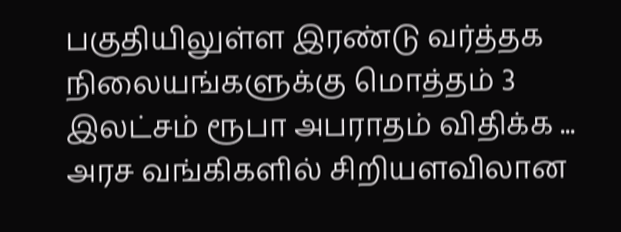பகுதியிலுள்ள இரண்டு வர்த்தக நிலையங்களுக்கு மொத்தம் 3 இலட்சம் ரூபா அபராதம் விதிக்க ...
அரச வங்கிகளில் சிறியளவிலான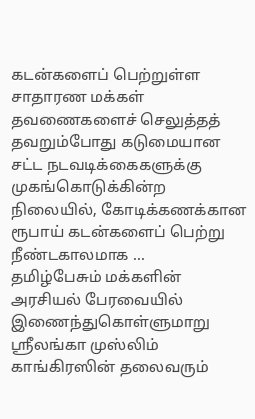கடன்களைப் பெற்றுள்ள சாதாரண மக்கள் தவணைகளைச் செலுத்தத் தவறும்போது கடுமையான சட்ட நடவடிக்கைகளுக்கு முகங்கொடுக்கின்ற நிலையில், கோடிக்கணக்கான ரூபாய் கடன்களைப் பெற்று நீண்டகாலமாக ...
தமிழ்பேசும் மக்களின் அரசியல் பேரவையில் இணைந்துகொள்ளுமாறு ஸ்ரீலங்கா முஸ்லிம் காங்கிரஸின் தலைவரும்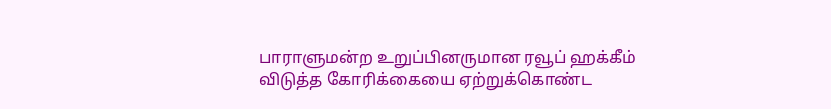பாராளுமன்ற உறுப்பினருமான ரவூப் ஹக்கீம் விடுத்த கோரிக்கையை ஏற்றுக்கொண்ட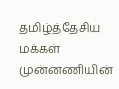தமிழ்த்தேசிய மக்கள் முன்னணியின்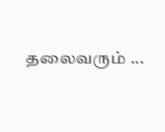தலைவரும் ...